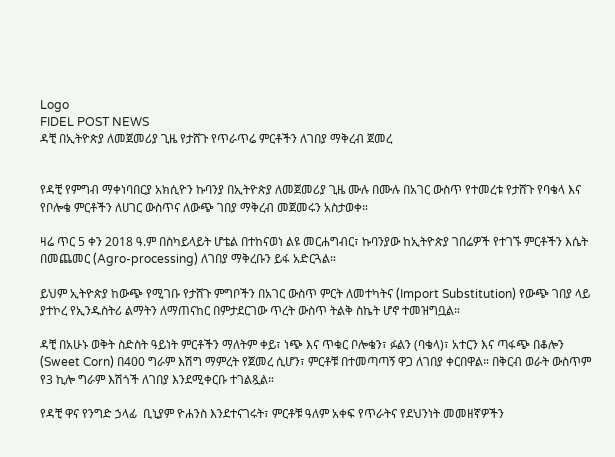Logo
FIDEL POST NEWS
ዳቺ በኢትዮጵያ ለመጀመሪያ ጊዜ የታሸጉ የጥራጥሬ ምርቶችን ለገበያ ማቅረብ ጀመረ


የዳቺ የምግብ ማቀነባበርያ አክሲዮን ኩባንያ በኢትዮጵያ ለመጀመሪያ ጊዜ ሙሉ በሙሉ በአገር ውስጥ የተመረቱ የታሸጉ የባቄላ እና የቦሎቄ ምርቶችን ለሀገር ውስጥና ለውጭ ገበያ ማቅረብ መጀመሩን አስታወቀ።

ዛሬ ጥር 5 ቀን 2018 ዓ.ም በስካይላይት ሆቴል በተከናወነ ልዩ መርሐግብር፣ ኩባንያው ከኢትዮጵያ ገበሬዎች የተገኙ ምርቶችን እሴት በመጨመር (Agro-processing) ለገበያ ማቅረቡን ይፋ አድርጓል።

ይህም ኢትዮጵያ ከውጭ የሚገቡ የታሸጉ ምግቦችን በአገር ውስጥ ምርት ለመተካትና (Import Substitution) የውጭ ገበያ ላይ ያተኮረ የኢንዱስትሪ ልማትን ለማጠናከር በምታደርገው ጥረት ውስጥ ትልቅ ስኬት ሆኖ ተመዝግቧል።

ዳቺ በአሁኑ ወቅት ስድስት ዓይነት ምርቶችን ማለትም ቀይ፣ ነጭ እና ጥቁር ቦሎቄን፣ ፉልን (ባቄላ)፣ አተርን እና ጣፋጭ በቆሎን (Sweet Corn) በ400 ግራም እሽግ ማምረት የጀመረ ሲሆን፣ ምርቶቹ በተመጣጣኝ ዋጋ ለገበያ ቀርበዋል። በቅርብ ወራት ውስጥም የ3 ኪሎ ግራም እሽጎች ለገበያ እንደሚቀርቡ ተገልጿል።

የዳቺ ዋና የንግድ ኃላፊ  ቢኒያም ዮሐንስ እንደተናገሩት፣ ምርቶቹ ዓለም አቀፍ የጥራትና የደህንነት መመዘኛዎችን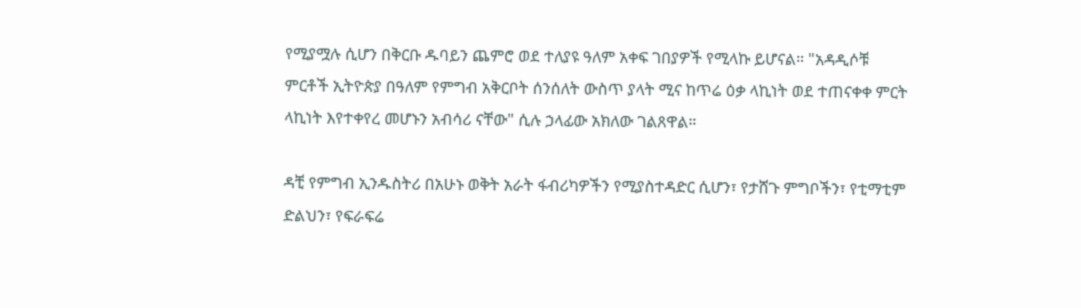የሚያሟሉ ሲሆን በቅርቡ ዱባይን ጨምሮ ወደ ተለያዩ ዓለም አቀፍ ገበያዎች የሚላኩ ይሆናል። "አዳዲሶቹ ምርቶች ኢትዮጵያ በዓለም የምግብ አቅርቦት ሰንሰለት ውስጥ ያላት ሚና ከጥሬ ዕቃ ላኪነት ወደ ተጠናቀቀ ምርት ላኪነት እየተቀየረ መሆኑን አብሳሪ ናቸው" ሲሉ ኃላፊው አክለው ገልጸዋል።

ዳቺ የምግብ ኢንዱስትሪ በአሁኑ ወቅት አራት ፋብሪካዎችን የሚያስተዳድር ሲሆን፣ የታሸጉ ምግቦችን፣ የቲማቲም ድልህን፣ የፍራፍሬ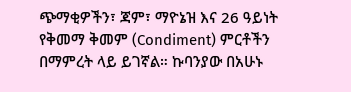ጭማቂዎችን፣ ጃም፣ ማዮኔዝ እና 26 ዓይነት የቅመማ ቅመም (Condiment) ምርቶችን በማምረት ላይ ይገኛል። ኩባንያው በአሁኑ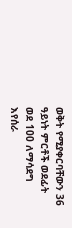ወቅት የሚያቀርባቸውን 36 ዓይነት ምርቶች ወደፊት ወደ 100 ለማሳደግ እየሰራ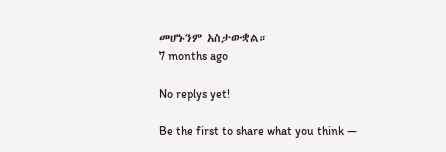መሆኑንም አስታውቋል።
7 months ago

No replys yet!

Be the first to share what you think —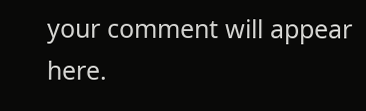your comment will appear here.